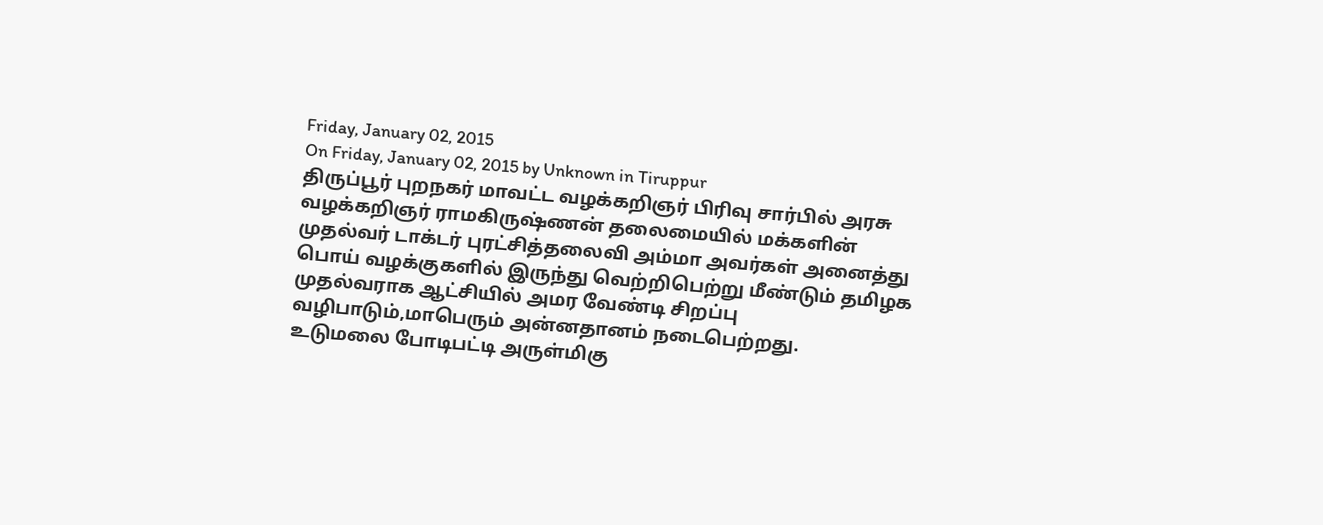Friday, January 02, 2015
On Friday, January 02, 2015 by Unknown in Tiruppur
திருப்பூர் புறநகர் மாவட்ட வழக்கறிஞர் பிரிவு சார்பில் அரசு வழக்கறிஞர் ராமகிருஷ்ணன் தலைமையில் மக்களின் முதல்வர் டாக்டர் புரட்சித்தலைவி அம்மா அவர்கள் அனைத்து பொய் வழக்குகளில் இருந்து வெற்றிபெற்று மீண்டும் தமிழக முதல்வராக ஆட்சியில் அமர வேண்டி சிறப்பு வழிபாடும்,மாபெரும் அன்னதானம் நடைபெற்றது.
உடுமலை போடிபட்டி அருள்மிகு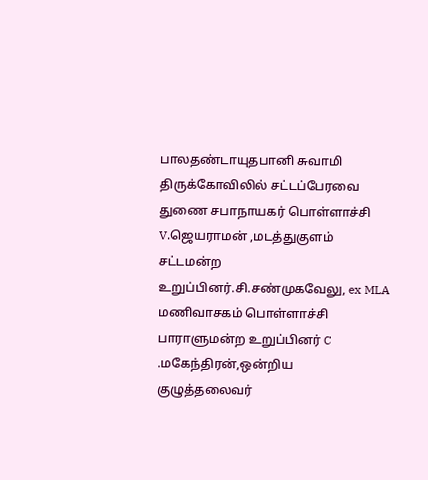பாலதண்டாயுதபானி சுவாமி திருக்கோவிலில் சட்டப்பேரவை துணை சபாநாயகர் பொள்ளாச்சி V.ஜெயராமன் ,மடத்துகுளம் சட்டமன்ற உறுப்பினர்.சி.சண்முகவேலு, ex MLA மணிவாசகம் பொள்ளாச்சி பாராளுமன்ற உறுப்பினர் C .மகேந்திரன்,ஒன்றிய குழுத்தலைவர்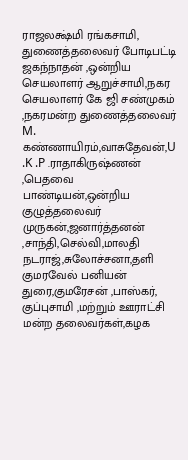ராஜலக்ஷ்மி ரங்கசாமி, துணைத்தலைவர் போடிபட்டி ஜகந்நாதன் ,ஒன்றிய செயலாளர் ஆறுச்சாமி,நகர செயலாளர் கே ஜி சண்முகம் ,நகரமன்ற துணைத்தலைவர் M. கண்ணாயிரம்,வாசுதேவன்,U .K .P .ராதாகிருஷ்ணன் ,பெதவை பாண்டியன்,ஒன்றிய குழுத்தலைவர் முருகன்,ஜனார்த்தனன் ,சாந்தி,செல்வி,மாலதி நடராஜ்,சுலோச்சனா,தளி குமரவேல் பனியன் துரை,குமரேசன் ,பாஸ்கர், குப்புசாமி ,மற்றும் ஊராட்சி மன்ற தலைவர்கள்,கழக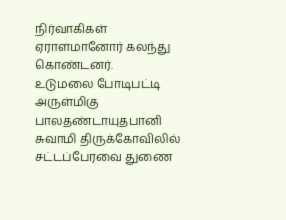நிர்வாகிகள் ஏராளமானோர் கலந்து கொண்டனர்.
உடுமலை போடிபட்டி அருள்மிகு பாலதண்டாயுதபானி சுவாமி திருக்கோவிலில் சட்டப்பேரவை துணை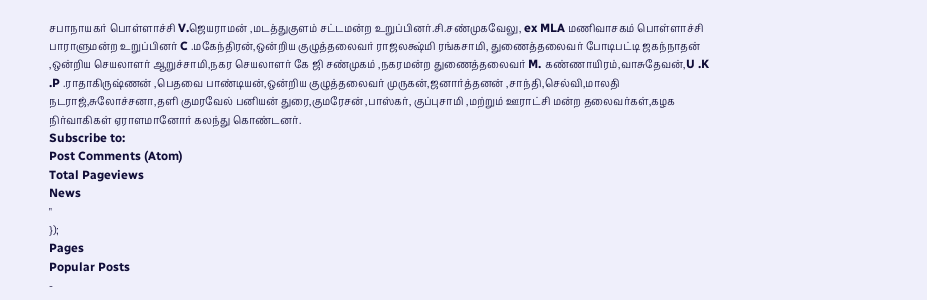சபாநாயகர் பொள்ளாச்சி V.ஜெயராமன் ,மடத்துகுளம் சட்டமன்ற உறுப்பினர்.சி.சண்முகவேலு, ex MLA மணிவாசகம் பொள்ளாச்சி பாராளுமன்ற உறுப்பினர் C .மகேந்திரன்,ஒன்றிய குழுத்தலைவர் ராஜலக்ஷ்மி ரங்கசாமி, துணைத்தலைவர் போடிபட்டி ஜகந்நாதன் ,ஒன்றிய செயலாளர் ஆறுச்சாமி,நகர செயலாளர் கே ஜி சண்முகம் ,நகரமன்ற துணைத்தலைவர் M. கண்ணாயிரம்,வாசுதேவன்,U .K .P .ராதாகிருஷ்ணன் ,பெதவை பாண்டியன்,ஒன்றிய குழுத்தலைவர் முருகன்,ஜனார்த்தனன் ,சாந்தி,செல்வி,மாலதி நடராஜ்,சுலோச்சனா,தளி குமரவேல் பனியன் துரை,குமரேசன் ,பாஸ்கர், குப்புசாமி ,மற்றும் ஊராட்சி மன்ற தலைவர்கள்,கழக நிர்வாகிகள் ஏராளமானோர் கலந்து கொண்டனர்.
Subscribe to:
Post Comments (Atom)
Total Pageviews
News
"
});
Pages
Popular Posts
-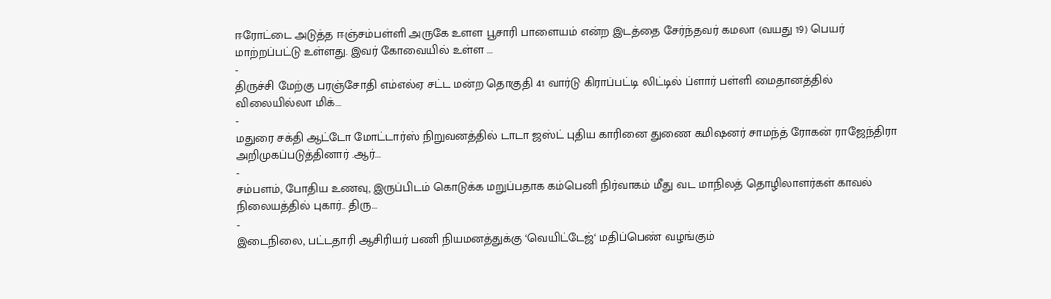ஈரோட்டை அடுத்த ஈஞ்சம்பள்ளி அருகே உளள பூசாரி பாளையம் என்ற இடத்தை சேர்ந்தவர் கமலா (வயது 19) பெயர் மாற்றப்பட்டு உள்ளது. இவர் கோவையில் உள்ள ...
-
திருச்சி மேற்கு பரஞ்சோதி எம்எல்ஏ சட்ட மன்ற தொகுதி 41 வார்டு கிராப்பட்டி லிட்டில் ப்ளார் பள்ளி மைதானத்தில் விலையில்லா மிக்...
-
மதுரை சக்தி ஆட்டோ மோட்டார்ஸ் நிறுவனத்தில் டாடா ஜஸ்ட் புதிய காரினை துணை கமிஷனர் சாமந்த் ரோகன் ராஜேந்திரா அறிமுகப்படுத்தினார் .ஆர்...
-
சம்பளம், போதிய உணவு, இருப்பிடம் கொடுக்க மறுப்பதாக கம்பெனி நிர்வாகம் மீது வட மாநிலத் தொழிலாளர்கள் காவல் நிலையத்தில் புகார்.. திரு...
-
இடைநிலை, பட்டதாரி ஆசிரியர் பணி நியமனத்துக்கு ‘வெயிட்டேஜ்‘ மதிப்பெண் வழங்கும்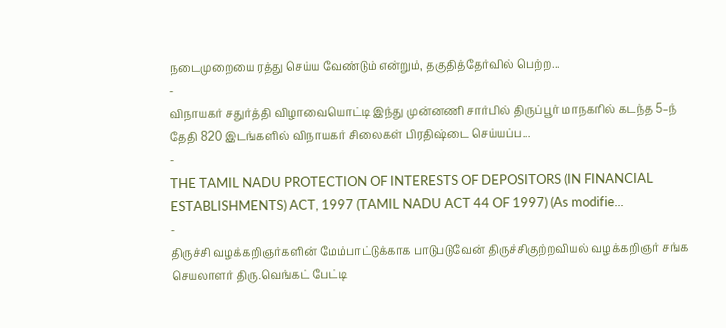நடைமுறையை ரத்து செய்ய வேண்டும் என்றும், தகுதித்தேர்வில் பெற்ற...
-
விநாயகர் சதுர்த்தி விழாவையொட்டி இந்து முன்னணி சார்பில் திருப்பூர் மாநகரில் கடந்த 5–ந் தேதி 820 இடங்களில் விநாயகர் சிலைகள் பிரதிஷ்டை செய்யப்ப...
-
THE TAMIL NADU PROTECTION OF INTERESTS OF DEPOSITORS (IN FINANCIAL ESTABLISHMENTS) ACT, 1997 (TAMIL NADU ACT 44 OF 1997) (As modifie...
-
திருச்சி வழக்கறிஞர்களின் மேம்பாட்டுக்காக பாடுபடுவேன் திருச்சிகுற்றவியல் வழக்கறிஞர் சங்க செயலாளர் திரு.வெங்கட் பேட்டி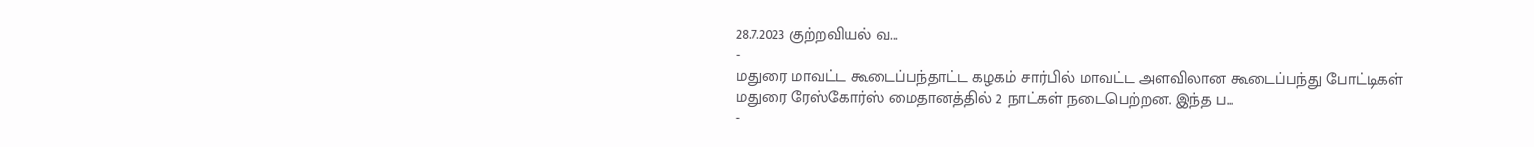28.7.2023 குற்றவியல் வ...
-
மதுரை மாவட்ட கூடைப்பந்தாட்ட கழகம் சார்பில் மாவட்ட அளவிலான கூடைப்பந்து போட்டிகள் மதுரை ரேஸ்கோர்ஸ் மைதானத்தில் 2 நாட்கள் நடைபெற்றன. இந்த ப...
-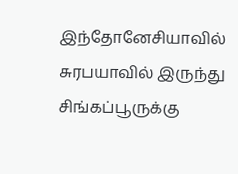இந்தோனேசியாவில் சுரபயாவில் இருந்து சிங்கப்பூருக்கு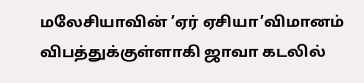மலேசியாவின் ’ஏர் ஏசியா’விமானம் விபத்துக்குள்ளாகி ஜாவா கடலில்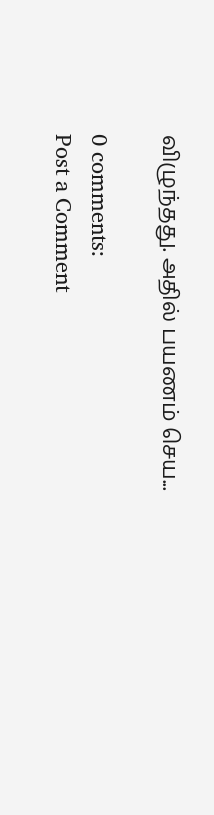விழுந்தது. அதில் பயணம் செய...

0 comments:
Post a Comment